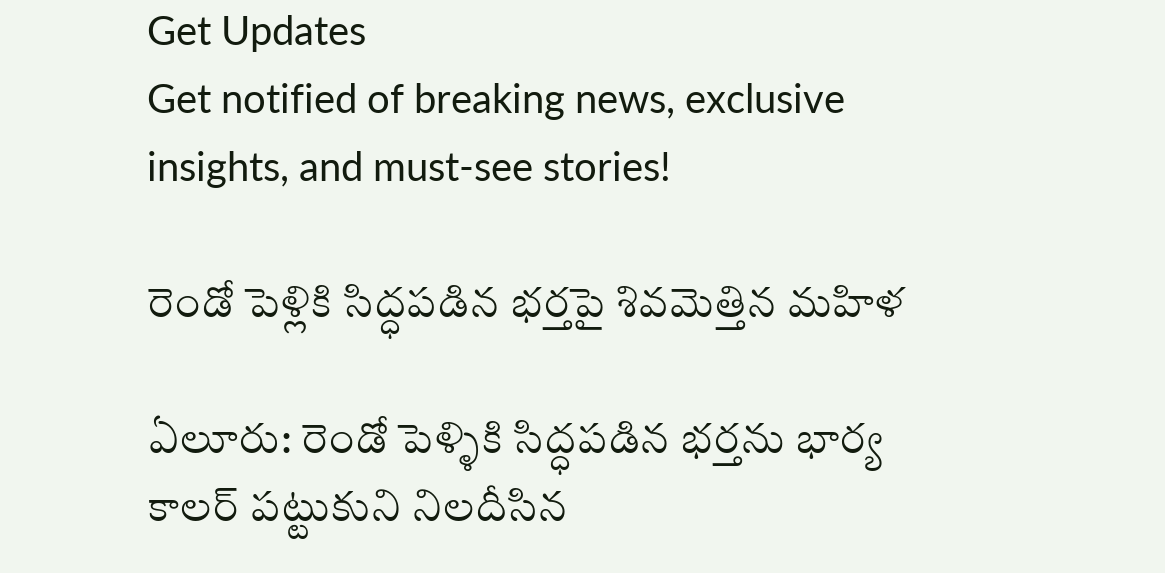Get Updates
Get notified of breaking news, exclusive insights, and must-see stories!

రెండో పెళ్లికి సిద్ధపడిన భర్తపై శివమెత్తిన మహిళ

ఏలూరు: రెండో పెళ్ళికి సిద్ధపడిన భర్తను భార్య కాలర్ పట్టుకుని నిలదీసిన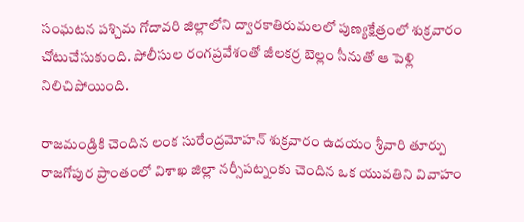సంఘటన పశ్చిమ గోదావరి జిల్లాలోని ద్వారకాతిరుమలలో పుణ్యక్షేత్రంలో శుక్రవారం చోటుచేసుకుంది. పోలీసుల రంగప్రవేశంతో జీలకర్ర బెల్లం సీనుతో ఆ పెళ్లి నిలిచిపోయింది.

రాజమండ్రికి చెందిన లంక సురేంద్రమోహన్ శుక్రవారం ఉదయం శ్రీవారి తూర్పు రాజగోపుర ప్రాంతంలో విశాఖ జిల్లా నర్సీపట్నంకు చెందిన ఒక యువతిని వివాహం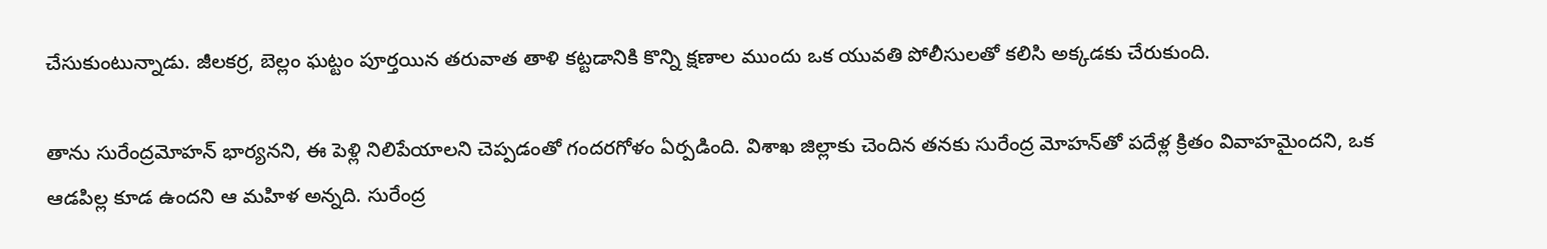చేసుకుంటున్నాడు. జీలకర్ర, బెల్లం ఘట్టం పూర్తయిన తరువాత తాళి కట్టడానికి కొన్ని క్షణాల ముందు ఒక యువతి పోలీసులతో కలిసి అక్కడకు చేరుకుంది.

తాను సురేంద్రమోహన్ భార్యనని, ఈ పెళ్లి నిలిపేయాలని చెప్పడంతో గందరగోళం ఏర్పడింది. విశాఖ జిల్లాకు చెందిన తనకు సురేంద్ర మోహన్‌తో పదేళ్ల క్రితం వివాహమైందని, ఒక ఆడపిల్ల కూడ ఉందని ఆ మహిళ అన్నది. సురేంద్ర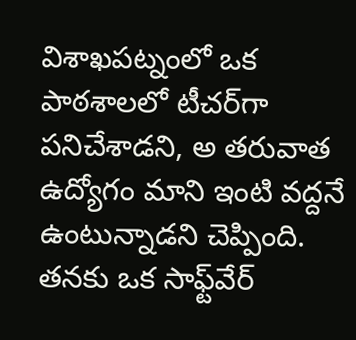విశాఖపట్నంలో ఒక పాఠశాలలో టీచర్‌గా పనిచేశాడని, అ తరువాత ఉద్యోగం మాని ఇంటి వద్దనే ఉంటున్నాడని చెప్పింది. తనకు ఒక సాఫ్ట్‌వేర్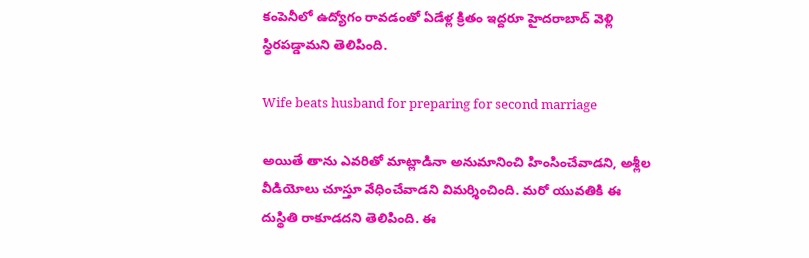కంపెనీలో ఉద్యోగం రావడంతో ఏడేళ్ల క్రితం ఇద్దరూ హైదరాబాద్ వెళ్లి స్థిరపడ్డామని తెలిపింది.

Wife beats husband for preparing for second marriage

అయితే తాను ఎవరితో మాట్లాడినా అనుమానించి హింసించేవాడని, అశ్లీల వీడియోలు చూస్తూ వేధించేవాడని విమర్శించింది. మరో యువతికి ఈ దుస్థితి రాకూడదని తెలిపింది. ఈ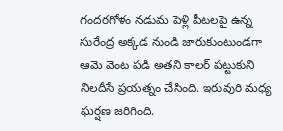గందరగోళం నడుమ పెళ్లి పీటలపై ఉన్న సురేంద్ర అక్కడ నుండి జారుకుంటుండగా ఆమె వెంట పడి అతని కాలర్ పట్టుకుని నిలదీసే ప్రయత్నం చేసింది. ఇరువురి మధ్య ఘర్షణ జరిగింది.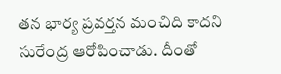తన భార్య ప్రవర్తన మంచిది కాదని సురేంద్ర ఆరోపించాడు. దీంతో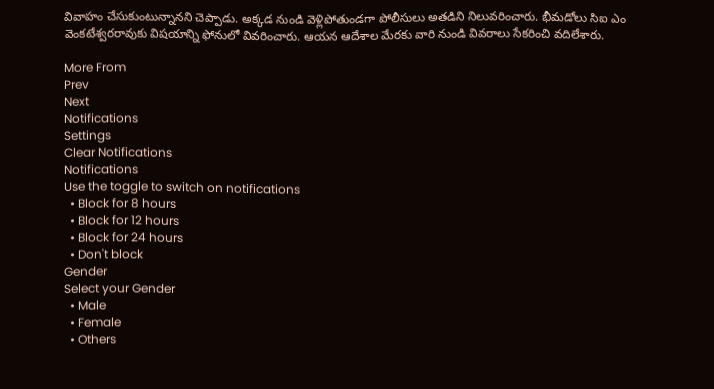వివాహం చేసుకుంటున్నానని చెప్పాడు. అక్కడ నుండి వెళ్లిపోతుండగా పోలీసులు అతడిని నిలువరించారు. భీమడోలు సిఐ ఎం వెంకటేశ్వరరావుకు విషయాన్ని ఫోనులో వివరించారు. ఆయన ఆదేశాల మేరకు వారి నుండి వివరాలు సేకరించి వదిలేశారు.

More From
Prev
Next
Notifications
Settings
Clear Notifications
Notifications
Use the toggle to switch on notifications
  • Block for 8 hours
  • Block for 12 hours
  • Block for 24 hours
  • Don't block
Gender
Select your Gender
  • Male
  • Female
  • Others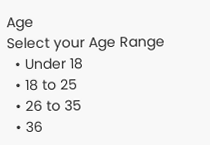Age
Select your Age Range
  • Under 18
  • 18 to 25
  • 26 to 35
  • 36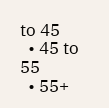to 45
  • 45 to 55
  • 55+